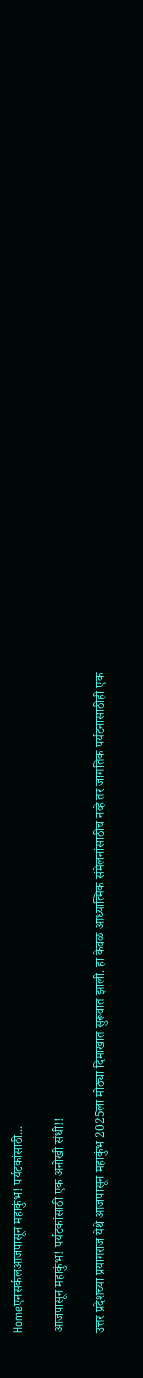Homeएनसर्कलआजपासून महाकुंभ! पर्यटकांसाठी...

आजपासून महाकुंभ! पर्यटकांसाठी एक अनोखी संधी!!

उत्तर प्रदेशच्या प्रयागराज येथे आजपासून महाकुंभ 2025ला मोठ्या दिमाखात सुरूवात झाली. हा केवळ आध्यात्मिक संमेलनांसाठीच नव्हे तर जागतिक पर्यटनासाठीही एक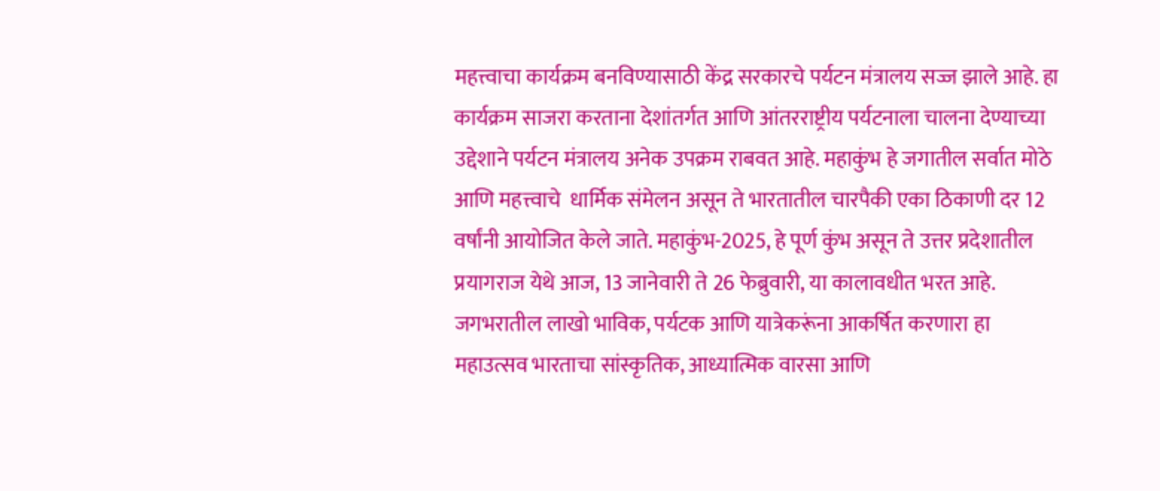महत्त्वाचा कार्यक्रम बनविण्यासाठी केंद्र सरकारचे पर्यटन मंत्रालय सज्ज झाले आहे. हा कार्यक्रम साजरा करताना देशांतर्गत आणि आंतरराष्ट्रीय पर्यटनाला चालना देण्याच्या उद्देशाने पर्यटन मंत्रालय अनेक उपक्रम राबवत आहे. महाकुंभ हे जगातील सर्वात मोठे आणि महत्त्वाचे  धार्मिक संमेलन असून ते भारतातील चारपैकी एका ठिकाणी दर 12 वर्षांनी आयोजित केले जाते. महाकुंभ-2025, हे पूर्ण कुंभ असून ते उत्तर प्रदेशातील प्रयागराज येथे आज, 13 जानेवारी ते 26 फेब्रुवारी, या कालावधीत भरत आहे. जगभरातील लाखो भाविक, पर्यटक आणि यात्रेकरूंना आकर्षित करणारा हा महाउत्सव भारताचा सांस्कृतिक, आध्यात्मिक वारसा आणि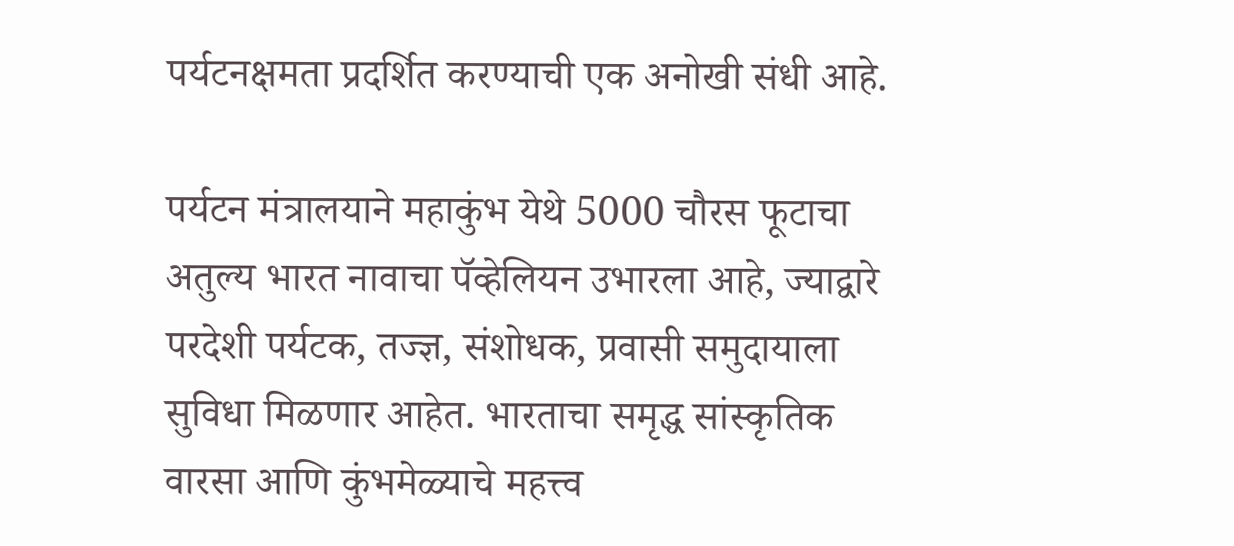पर्यटनक्षमता प्रदर्शित करण्याची एक अनोखी संधी आहे.

पर्यटन मंत्रालयाने महाकुंभ येथे 5000 चौरस फूटाचा अतुल्य भारत नावाचा पॅव्हेलियन उभारला आहे, ज्याद्वारे परदेशी पर्यटक, तज्ज्ञ, संशोधक, प्रवासी समुदायाला सुविधा मिळणार आहेत. भारताचा समृद्ध सांस्कृतिक वारसा आणि कुंभमेळ्याचे महत्त्व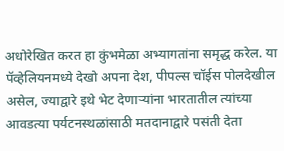अधोरेखित करत हा कुंभमेळा अभ्यागतांना समृद्ध करेल. या पॅव्हेलियनमध्ये देखो अपना देश, पीपल्स चॉईस पोलदेखील असेल, ज्याद्वारे इथे भेट देणाऱ्यांना भारतातील त्यांच्या आवडत्या पर्यटनस्थळांसाठी मतदानाद्वारे पसंती देता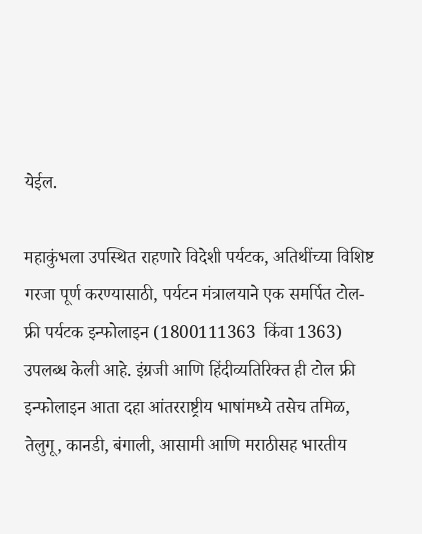येईल.

महाकुंभला उपस्थित राहणारे विदेशी पर्यटक, अतिथींच्या विशिष्ट गरजा पूर्ण करण्यासाठी, पर्यटन मंत्रालयाने एक समर्पित टोल-फ्री पर्यटक इन्फोलाइन (1800111363  किंवा 1363) उपलब्ध केली आहे. इंग्रजी आणि हिंदीव्यतिरिक्त ही टोल फ्री इन्फोलाइन आता दहा आंतरराष्ट्रीय भाषांमध्ये तसेच तमिळ, तेलुगू, कानडी, बंगाली, आसामी आणि मराठीसह भारतीय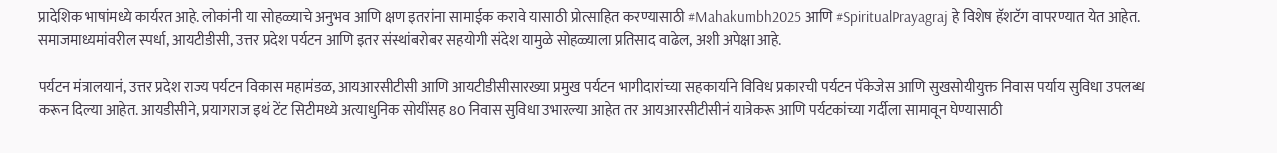प्रादेशिक भाषांमध्ये कार्यरत आहे. लोकांनी या सोहळ्याचे अनुभव आणि क्षण इतरांना सामाईक करावे यासाठी प्रोत्साहित करण्यासाठी #Mahakumbh2025 आणि #SpiritualPrayagraj हे विशेष हॅशटॅग वापरण्यात येत आहेत. समाजमाध्यमांवरील स्पर्धा, आयटीडीसी, उत्तर प्रदेश पर्यटन आणि इतर संस्थांबरोबर सहयोगी संदेश यामुळे सोहळ्याला प्रतिसाद वाढेल, अशी अपेक्षा आहे.

पर्यटन मंत्रालयानं, उत्तर प्रदेश राज्य पर्यटन विकास महामंडळ, आयआरसीटीसी आणि आयटीडीसीसारख्या प्रमुख पर्यटन भागीदारांच्या सहकार्याने विविध प्रकारची पर्यटन पॅकेजेस आणि सुखसोयीयुक्त निवास पर्याय सुविधा उपलब्ध करून दिल्या आहेत. आयडीसीने, प्रयागराज इथं टेंट सिटीमध्ये अत्याधुनिक सोयींसह 80 निवास सुविधा उभारल्या आहेत तर आयआरसीटीसीनं यात्रेकरू आणि पर्यटकांच्या गर्दीला सामावून घेण्यासाठी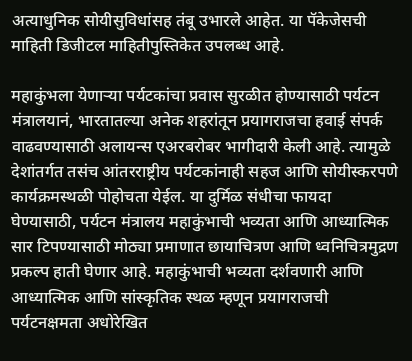अत्याधुनिक सोयीसुविधांसह तंबू उभारले आहेत. या पॅकेजेसची माहिती डिजीटल माहितीपुस्तिकेत उपलब्ध आहे.

महाकुंभला येणाऱ्या पर्यटकांचा प्रवास सुरळीत होण्यासाठी पर्यटन मंत्रालयानं, भारतातल्या अनेक शहरांतून प्रयागराजचा हवाई संपर्क वाढवण्यासाठी अलायन्स एअरबरोबर भागीदारी केली आहे. त्यामुळे देशांतर्गत तसंच आंतरराष्ट्रीय पर्यटकांनाही सहज आणि सोयीस्करपणे कार्यक्रमस्थळी पोहोचता येईल. या दुर्मिळ संधीचा फायदा घेण्यासाठी, पर्यटन मंत्रालय महाकुंभाची भव्यता आणि आध्यात्मिक सार टिपण्यासाठी मोठ्या प्रमाणात छायाचित्रण आणि ध्वनिचित्रमुद्रण प्रकल्प हाती घेणार आहे. महाकुंभाची भव्यता दर्शवणारी आणि आध्यात्मिक आणि सांस्कृतिक स्थळ म्हणून प्रयागराजची पर्यटनक्षमता अधोरेखित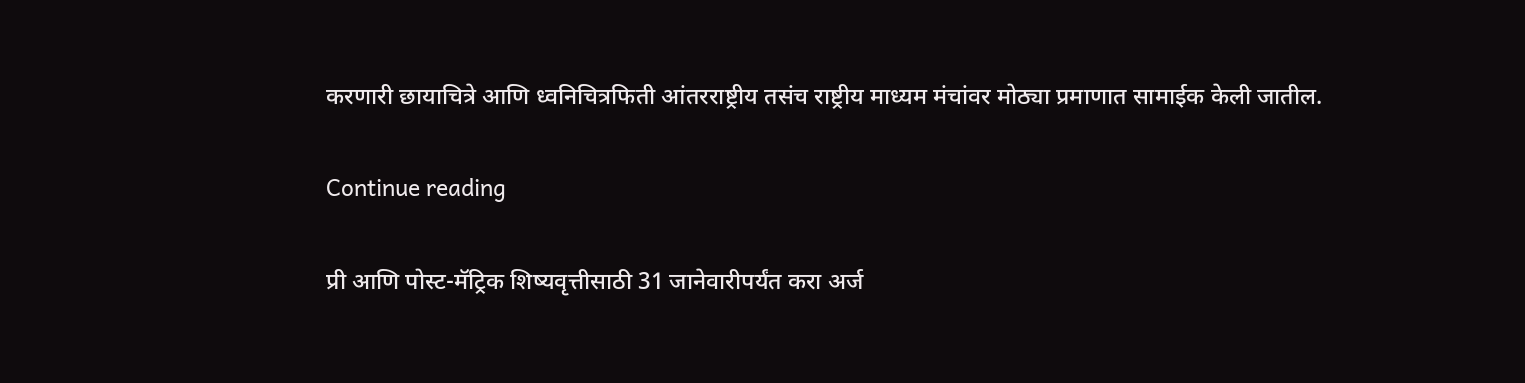करणारी छायाचित्रे आणि ध्वनिचित्रफिती आंतरराष्ट्रीय तसंच राष्ट्रीय माध्यम मंचांवर मोठ्या प्रमाणात सामाईक केली जातील.

Continue reading

प्री आणि पोस्ट-मॅट्रिक शिष्यवृत्तीसाठी 31 जानेवारीपर्यंत करा अर्ज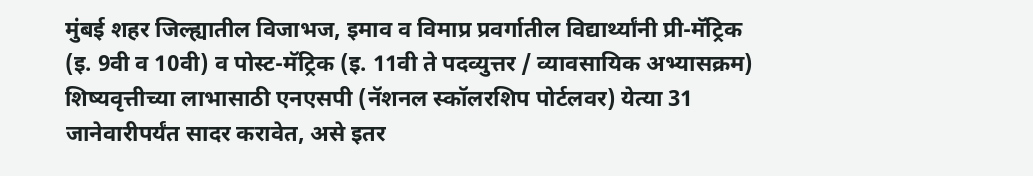मुंबई शहर जिल्ह्यातील विजाभज, इमाव व विमाप्र प्रवर्गातील विद्यार्थ्यांनी प्री-मॅट्रिक (इ. 9वी व 10वी) व पोस्ट-मॅट्रिक (इ. 11वी ते पदव्युत्तर / व्यावसायिक अभ्यासक्रम) शिष्यवृत्तीच्या लाभासाठी एनएसपी (नॅशनल स्कॉलरशिप पोर्टलवर) येत्या 31 जानेवारीपर्यंत सादर करावेत, असे इतर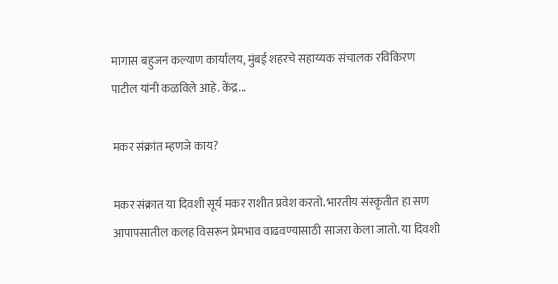मागास बहुजन कल्याण कार्यालय, मुंबई शहरचे सहाय्यक संचालक रविकिरण पाटील यांनी कळविले आहे. केंद्र...

मकर संक्रांत म्हणजे काय?

मकर संक्रात या दिवशी सूर्य मकर राशीत प्रवेश करतो. भारतीय संस्कृतीत हा सण आपापसातील कलह विसरून प्रेमभाव वाढवण्यासाठी साजरा केला जातो. या दिवशी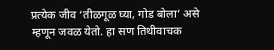प्रत्येक जीव ‘तीळगूळ घ्या, गोड बोला’ असे म्हणून जवळ येतो. हा सण तिथीवाचक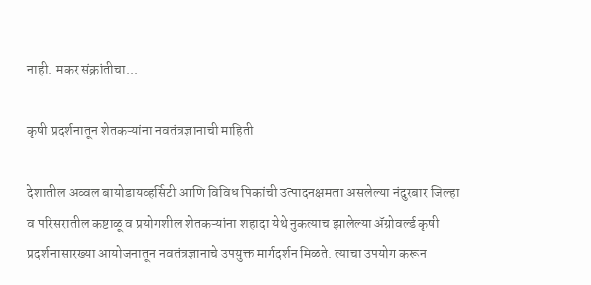नाही. मकर संक्रांतीचा...

कृषी प्रदर्शनातून शेतकऱ्यांना नवतंत्रज्ञानाची माहिती

देशातील अव्वल बायोडायव्हर्सिटी आणि विविध पिकांची उत्पादनक्षमता असलेल्या नंदुरबार जिल्हा व परिसरातील कष्टाळू व प्रयोगशील शेतकऱ्यांना शहादा येथे नुकत्याच झालेल्या ॲग्रोवर्ल्ड कृषी प्रदर्शनासारख्या आयोजनातून नवतंत्रज्ञानाचे उपयुक्त मार्गदर्शन मिळते. त्याचा उपयोग करून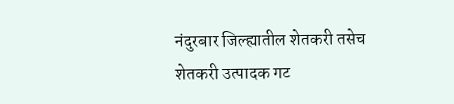नंदुरबार जिल्ह्यातील शेतकरी तसेच शेतकरी उत्पादक गट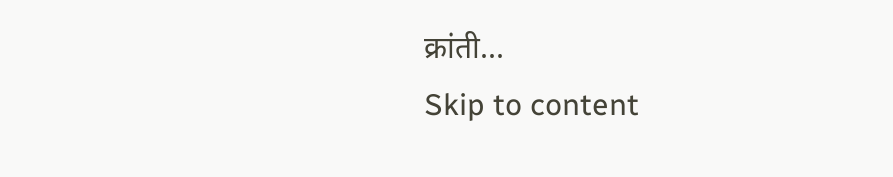क्रांती...
Skip to content